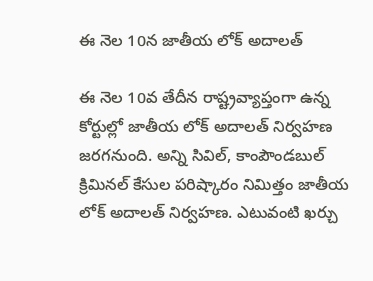ఈ నెల 10న జాతీయ లోక్‌ అదాలత్

ఈ నెల 10వ తేదీన రాష్ట్రవ్యాప్తంగా ఉన్న కోర్టుల్లో జాతీయ లోక్‌ అదాలత్‌ నిర్వహణ జరగనుంది. అన్ని సివిల్‌, కాంపౌండబుల్‌ క్రిమినల్‌ కేసుల పరిష్కారం నిమిత్తం జాతీయ లోక్‌ అదాలత్‌ నిర్వహణ. ఎటువంటి ఖర్చు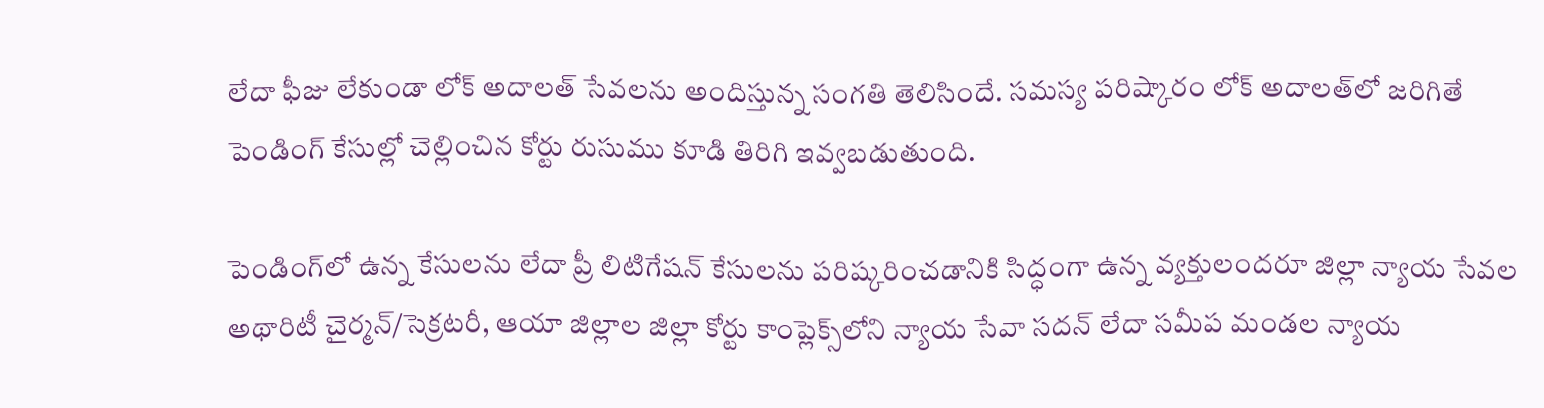లేదా ఫీజు లేకుండా లోక్‌ అదాలత్‌ సేవలను అందిస్తున్న సంగతి తెలిసిందే. సమస్య పరిష్కారం లోక్‌ అదాలత్‌లో జరిగితే పెండింగ్‌ కేసుల్లో చెల్లించిన కోర్టు రుసుము కూడి తిరిగి ఇవ్వబడుతుంది.

పెండింగ్‌లో ఉన్న కేసులను లేదా ప్రీ లిటిగేషన్‌ కేసులను పరిష్కరించడానికి సిద్ధంగా ఉన్న వ్యక్తులందరూ జిల్లా న్యాయ సేవల అథారిటీ చైర్మన్‌/సెక్రటరీ, ఆయా జిల్లాల జిల్లా కోర్టు కాంప్లెక్స్‌లోని న్యాయ సేవా సదన్‌ లేదా సమీప మండల న్యాయ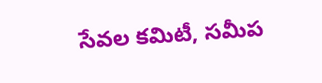సేవల కమిటీ, సమీప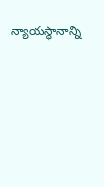న్యాయస్థానాన్ని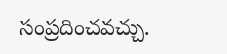సంప్రదించవచ్చు.